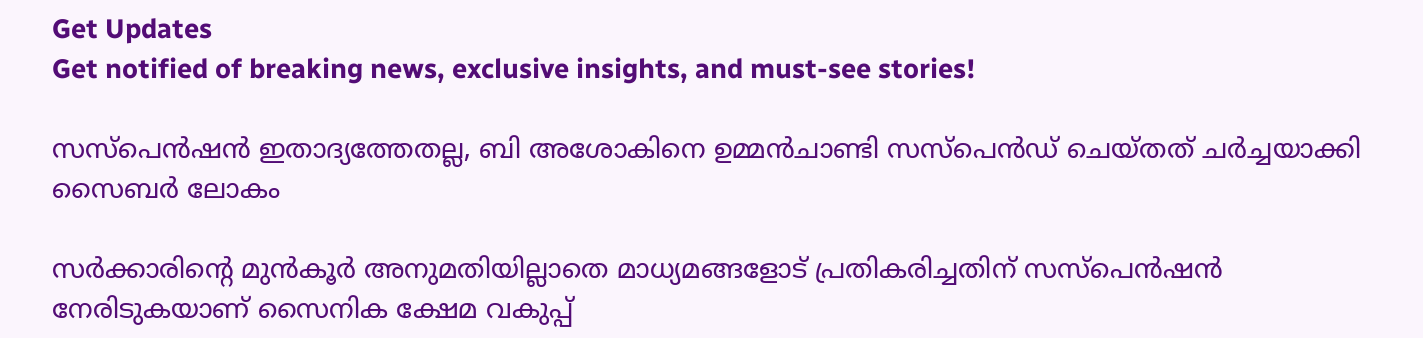Get Updates
Get notified of breaking news, exclusive insights, and must-see stories!

സസ്പെൻഷൻ ഇതാദ്യത്തേതല്ല, ബി അശോകിനെ ഉമ്മൻചാണ്ടി സസ്പെൻഡ് ചെയ്തത് ചർച്ചയാക്കി സൈബർ ലോകം

സര്‍ക്കാരിന്റെ മുന്‍കൂര്‍ അനുമതിയില്ലാതെ മാധ്യമങ്ങളോട് പ്രതികരിച്ചതിന് സസ്‌പെന്‍ഷന്‍ നേരിടുകയാണ് സൈനിക ക്ഷേമ വകുപ്പ്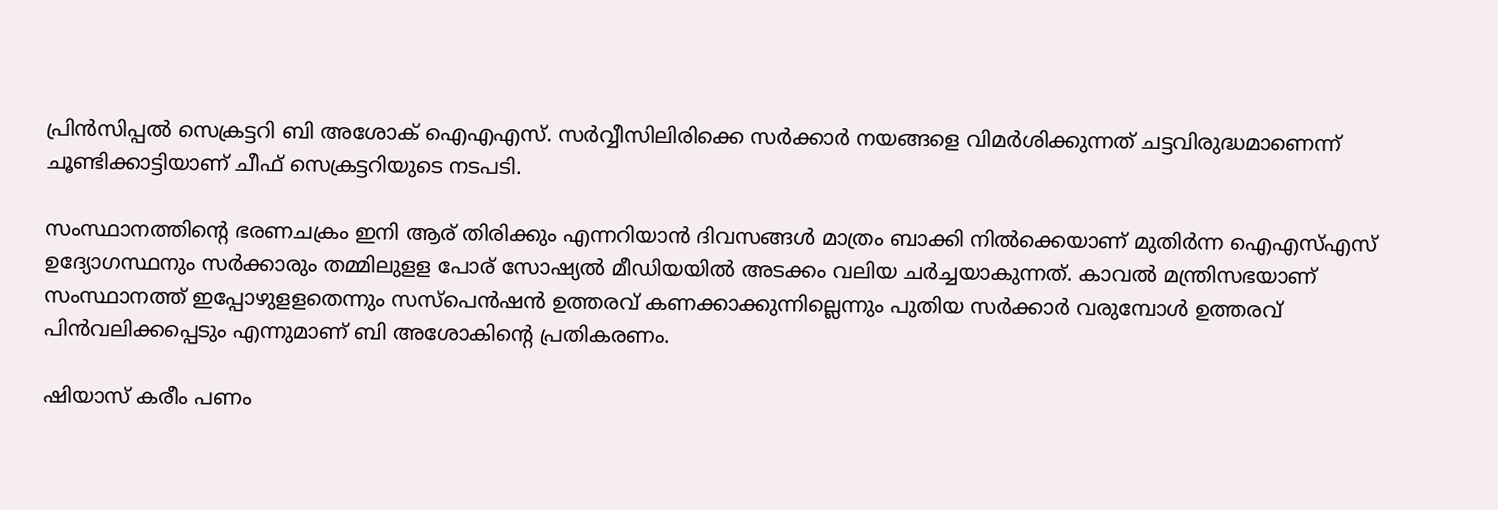പ്രിന്‍സിപ്പല്‍ സെക്രട്ടറി ബി അശോക് ഐഎഎസ്. സര്‍വ്വീസിലിരിക്കെ സര്‍ക്കാര്‍ നയങ്ങളെ വിമര്‍ശിക്കുന്നത് ചട്ടവിരുദ്ധമാണെന്ന് ചൂണ്ടിക്കാട്ടിയാണ് ചീഫ് സെക്രട്ടറിയുടെ നടപടി.

സംസ്ഥാനത്തിന്റെ ഭരണചക്രം ഇനി ആര് തിരിക്കും എന്നറിയാന്‍ ദിവസങ്ങള്‍ മാത്രം ബാക്കി നില്‍ക്കെയാണ് മുതിര്‍ന്ന ഐഎസ്എസ് ഉദ്യോഗസ്ഥനും സര്‍ക്കാരും തമ്മിലുളള പോര് സോഷ്യല്‍ മീഡിയയില്‍ അടക്കം വലിയ ചര്‍ച്ചയാകുന്നത്. കാവല്‍ മന്ത്രിസഭയാണ് സംസ്ഥാനത്ത് ഇപ്പോഴുളളതെന്നും സസ്‌പെന്‍ഷന്‍ ഉത്തരവ് കണക്കാക്കുന്നില്ലെന്നും പുതിയ സര്‍ക്കാര്‍ വരുമ്പോള്‍ ഉത്തരവ് പിന്‍വലിക്കപ്പെടും എന്നുമാണ് ബി അശോകിന്റെ പ്രതികരണം.

ഷിയാസ് കരീം പണം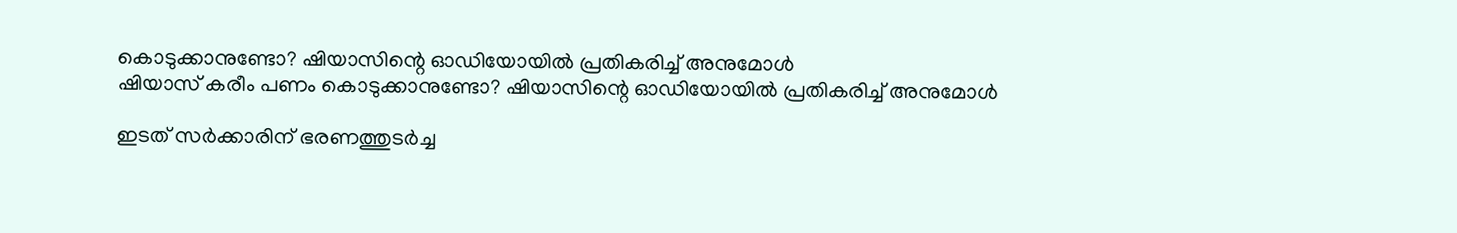കൊടുക്കാനുണ്ടോ? ഷിയാസിന്റെ ഓഡിയോയിൽ പ്രതികരിച്ച് അനുമോൾ
ഷിയാസ് കരീം പണം കൊടുക്കാനുണ്ടോ? ഷിയാസിന്റെ ഓഡിയോയിൽ പ്രതികരിച്ച് അനുമോൾ

ഇടത് സര്‍ക്കാരിന് ഭരണത്തുടര്‍ച്ച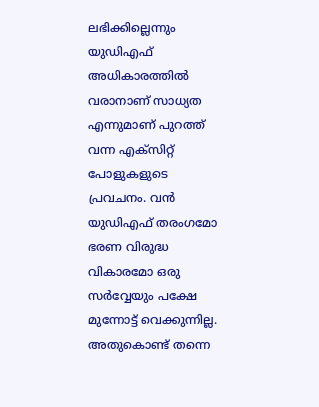ലഭിക്കില്ലെന്നും യുഡിഎഫ് അധികാരത്തില്‍ വരാനാണ് സാധ്യത എന്നുമാണ് പുറത്ത് വന്ന എക്‌സിറ്റ് പോളുകളുടെ പ്രവചനം. വന്‍ യുഡിഎഫ് തരംഗമോ ഭരണ വിരുദ്ധ വികാരമോ ഒരു സര്‍വ്വേയും പക്ഷേ മുന്നോട്ട് വെക്കുന്നില്ല. അതുകൊണ്ട് തന്നെ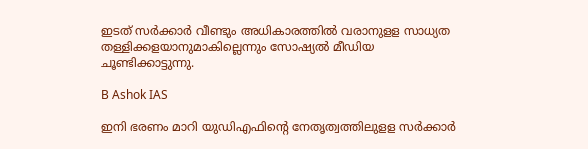ഇടത് സര്‍ക്കാര്‍ വീണ്ടും അധികാരത്തില്‍ വരാനുളള സാധ്യത തള്ളിക്കളയാനുമാകില്ലെന്നും സോഷ്യല്‍ മീഡിയ ചൂണ്ടിക്കാട്ടുന്നു.

B Ashok IAS

ഇനി ഭരണം മാറി യുഡിഎഫിന്റെ നേതൃത്വത്തിലുളള സര്‍ക്കാര്‍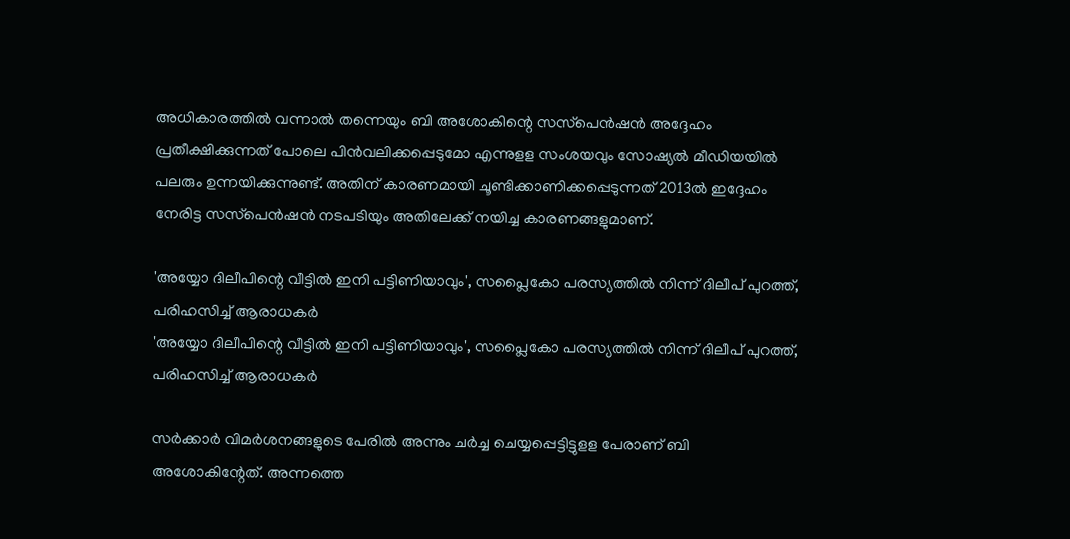അധികാരത്തില്‍ വന്നാല്‍ തന്നെയും ബി അശോകിന്റെ സസ്‌പെന്‍ഷന്‍ അദ്ദേഹം പ്രതീക്ഷിക്കുന്നത് പോലെ പിന്‍വലിക്കപ്പെടുമോ എന്നുളള സംശയവും സോഷ്യല്‍ മീഡിയയില്‍ പലരും ഉന്നയിക്കുന്നുണ്ട്. അതിന് കാരണമായി ചൂണ്ടിക്കാണിക്കപ്പെടുന്നത് 2013ല്‍ ഇദ്ദേഹം നേരിട്ട സസ്‌പെന്‍ഷന്‍ നടപടിയും അതിലേക്ക് നയിച്ച കാരണങ്ങളുമാണ്.

'അയ്യോ ദിലീപിന്റെ വീട്ടിൽ ഇനി പട്ടിണിയാവും', സപ്ലൈകോ പരസ്യത്തിൽ നിന്ന് ദിലീപ് പുറത്ത്, പരിഹസിച്ച് ആരാധകർ
'അയ്യോ ദിലീപിന്റെ വീട്ടിൽ ഇനി പട്ടിണിയാവും', സപ്ലൈകോ പരസ്യത്തിൽ നിന്ന് ദിലീപ് പുറത്ത്, പരിഹസിച്ച് ആരാധകർ

സര്‍ക്കാര്‍ വിമര്‍ശനങ്ങളുടെ പേരില്‍ അന്നും ചര്‍ച്ച ചെയ്യപ്പെട്ടിട്ടുളള പേരാണ് ബി അശോകിന്റേത്. അന്നത്തെ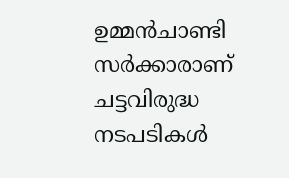ഉമ്മന്‍ചാണ്ടി സര്‍ക്കാരാണ് ചട്ടവിരുദ്ധ നടപടികള്‍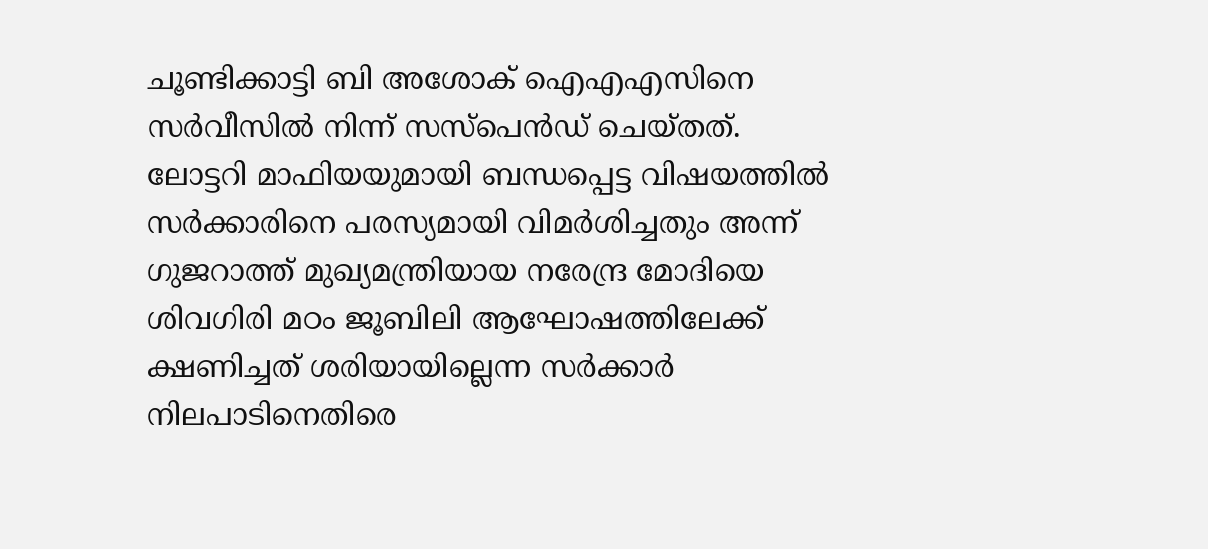ചൂണ്ടിക്കാട്ടി ബി അശോക് ഐഎഎസിനെ സര്‍വീസില്‍ നിന്ന് സസ്‌പെന്‍ഡ് ചെയ്തത്. ലോട്ടറി മാഫിയയുമായി ബന്ധപ്പെട്ട വിഷയത്തില്‍ സര്‍ക്കാരിനെ പരസ്യമായി വിമര്‍ശിച്ചതും അന്ന് ഗുജറാത്ത് മുഖ്യമന്ത്രിയായ നരേന്ദ്ര മോദിയെ ശിവഗിരി മഠം ജൂബിലി ആഘോഷത്തിലേക്ക് ക്ഷണിച്ചത് ശരിയായില്ലെന്ന സര്‍ക്കാര്‍ നിലപാടിനെതിരെ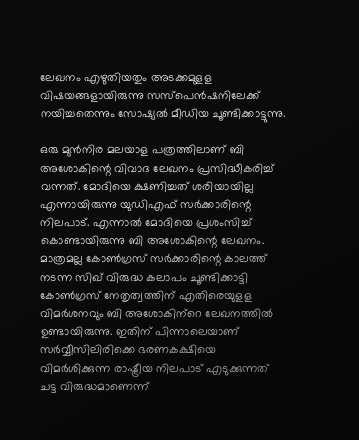ലേഖനം എഴുതിയതും അടക്കമുളള വിഷയങ്ങളായിരുന്നു സസ്‌പെന്‍ഷനിലേക്ക് നയിച്ചതെന്നും സോഷ്യല്‍ മീഡിയ ചൂണ്ടിക്കാട്ടുന്നു.

ഒരു മുന്‍നിര മലയാള പത്രത്തിലാണ് ബി അശോകിന്റെ വിവാദ ലേഖനം പ്രസിദ്ധീകരിച്ച് വന്നത്. മോദിയെ ക്ഷണിച്ചത് ശരിയായില്ല എന്നായിരുന്നു യുഡിഎഫ് സര്‍ക്കാരിന്റെ നിലപാട്. എന്നാല്‍ മോദിയെ പ്രശംസിച്ച് കൊണ്ടായിരുന്നു ബി അശോകിന്റെ ലേഖനം. മാത്രമല്ല കോണ്‍ഗ്രസ് സര്‍ക്കാരിന്റെ കാലത്ത് നടന്ന സിഖ് വിരുദ്ധ കലാപം ചൂണ്ടിക്കാട്ടി കോണ്‍ഗ്രസ് നേതൃത്വത്തിന് എതിരെയുളള വിമര്‍ശനവും ബി അശോകിന്‌റെ ലേഖനത്തില്‍ ഉണ്ടായിരുന്നു. ഇതിന് പിന്നാലെയാണ് സര്‍വ്വീസിലിരിക്കെ ഭരണകക്ഷിയെ വിമര്‍ശിക്കുന്ന രാഷ്ട്രീയ നിലപാട് എടുക്കുന്നത് ചട്ട വിരുദ്ധമാണെന്ന്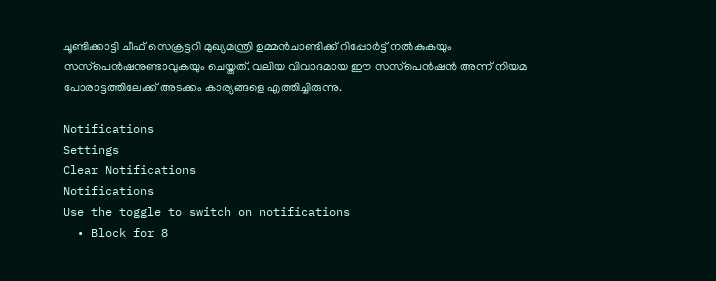ചൂണ്ടിക്കാട്ടി ചീഫ് സെക്രട്ടറി മുഖ്യമന്ത്രി ഉമ്മന്‍ചാണ്ടിക്ക് റിപ്പോര്‍ട്ട് നല്‍കുകയും സസ്‌പെന്‍ഷനുണ്ടാവുകയും ചെയ്തത്. വലിയ വിവാദമായ ഈ സസ്‌പെന്‍ഷന്‍ അന്ന് നിയമ പോരാട്ടത്തിലേക്ക് അടക്കം കാര്യങ്ങളെ എത്തിച്ചിരുന്നു.

Notifications
Settings
Clear Notifications
Notifications
Use the toggle to switch on notifications
  • Block for 8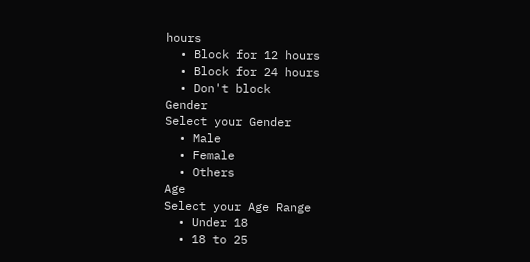hours
  • Block for 12 hours
  • Block for 24 hours
  • Don't block
Gender
Select your Gender
  • Male
  • Female
  • Others
Age
Select your Age Range
  • Under 18
  • 18 to 25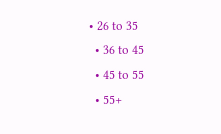• 26 to 35
  • 36 to 45
  • 45 to 55
  • 55+